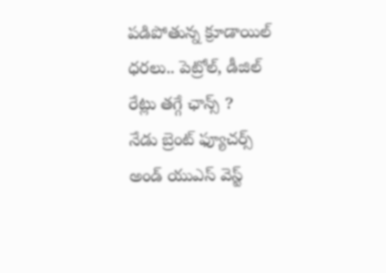పడిపోతున్న క్రూడాయిల్ ధరలు.. పెట్రోల్, డీజిల్ రేట్లు తగ్గే ఛాన్స్ ?
నేడు బ్రెంట్ ఫ్యూచర్స్ అండ్ యుఎస్ వెస్ట్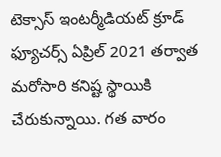టెక్సాస్ ఇంటర్మీడియట్ క్రూడ్ ఫ్యూచర్స్ ఏప్రిల్ 2021 తర్వాత మరోసారి కనిష్ట స్థాయికి చేరుకున్నాయి. గత వారం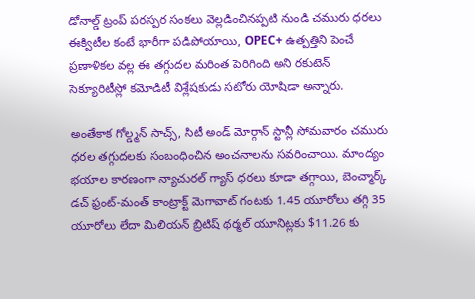డోనాల్డ్ ట్రంప్ పరస్పర సంకలు వెల్లడించినప్పటి నుండి చమురు ధరలు ఈక్విటీల కంటే భారీగా పడిపోయాయి, OPEC+ ఉత్పత్తిని పెంచే ప్రణాళికల వల్ల ఈ తగ్గుదల మరింత పెరిగింది అని రకుటెన్ సెక్యూరిటీస్లో కమోడిటీ విశ్లేషకుడు సటోరు యోషిడా అన్నారు.

అంతేకాక గోల్డ్మన్ సాచ్స్, సిటీ అండ్ మోర్గాన్ స్టాన్లీ సోమవారం చమురు ధరల తగ్గుదలకు సంబంధించిన అంచనాలను సవరించాయి. మాంద్యం భయాల కారణంగా న్యాచురల్ గ్యాస్ ధరలు కూడా తగ్గాయి, బెంచ్మార్క్ డచ్ ఫ్రంట్-మంత్ కాంట్రాక్ట్ మెగావాట్ గంటకు 1.45 యూరోలు తగ్గి 35 యూరోలు లేదా మిలియన్ బ్రిటిష్ థర్మల్ యూనిట్లకు $11.26 కు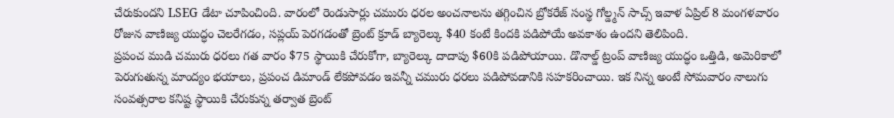చేరుకుందని LSEG డేటా చూపించింది. వారంలో రెండుసార్లు చమురు ధరల అంచనాలను తగ్గించిన బ్రోకరేజ్ సంస్థ గోల్డ్మన్ సాచ్స్ ఇవాళ ఏప్రిల్ 8 మంగళవారం రోజున వాణిజ్య యుద్ధం చెలరేగడం, సప్లయ్ పెరగడంతో బ్రెంట్ క్రూడ్ బ్యారెల్కు $40 కంటే కిందకి పడిపోయే అవకాశం ఉందని తెలిపింది.
ప్రపంచ ముడి చమురు ధరలు గత వారం $75 స్థాయికి చేరుకోగా, బ్యారెల్కు దాదాపు $60కి పడిపోయాయి. డొనాల్డ్ ట్రంప్ వాణిజ్య యుద్ధం ఒత్తిడి, అమెరికాలో పెరుగుతున్న మాంద్యం భయాలు, ప్రపంచ డిమాండ్ లేకపోవడం ఇవన్నీ చమురు ధరలు పడిపోవడానికి సహకరించాయి. ఇక నిన్న అంటే సోమవారం నాలుగు సంవత్సరాల కనిష్ట స్థాయికి చేరుకున్న తర్వాత బ్రెంట్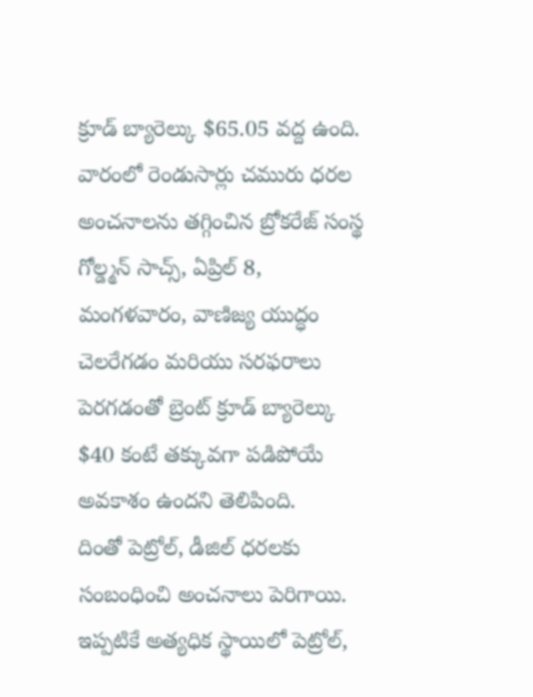క్రూడ్ బ్యారెల్కు $65.05 వద్ద ఉంది. వారంలో రెండుసార్లు చమురు ధరల అంచనాలను తగ్గించిన బ్రోకరేజ్ సంస్థ గోల్డ్మన్ సాచ్స్, ఏప్రిల్ 8, మంగళవారం, వాణిజ్య యుద్ధం చెలరేగడం మరియు సరఫరాలు పెరగడంతో బ్రెంట్ క్రూడ్ బ్యారెల్కు $40 కంటే తక్కువగా పడిపోయే అవకాశం ఉందని తెలిపింది.
దింతో పెట్రోల్, డీజిల్ ధరలకు సంబంధించి అంచనాలు పెరిగాయి. ఇప్పటికే అత్యధిక స్థాయిలో పెట్రోల్,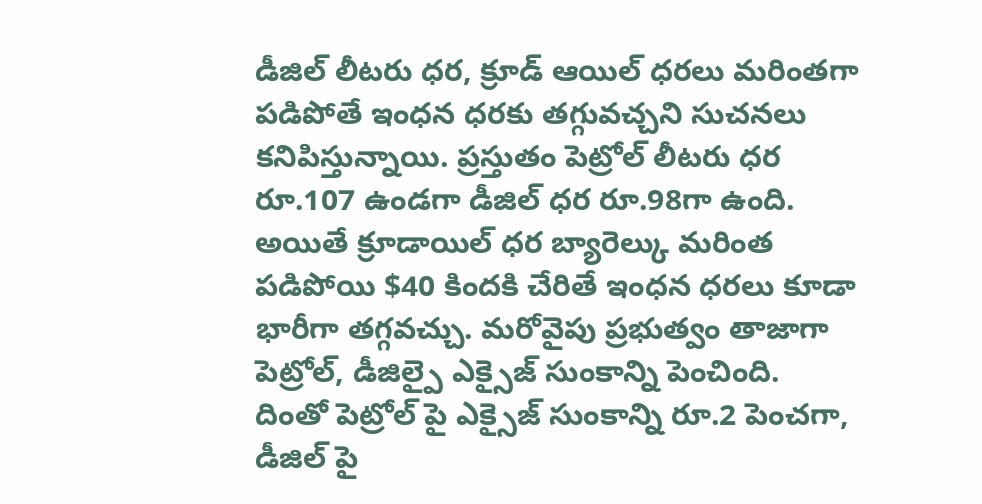డీజిల్ లీటరు ధర, క్రూడ్ ఆయిల్ ధరలు మరింతగా పడిపోతే ఇంధన ధరకు తగ్గువచ్చని సుచనలు కనిపిస్తున్నాయి. ప్రస్తుతం పెట్రోల్ లీటరు ధర రూ.107 ఉండగా డీజిల్ ధర రూ.98గా ఉంది. అయితే క్రూడాయిల్ ధర బ్యారెల్కు మరింత పడిపోయి $40 కిందకి చేరితే ఇంధన ధరలు కూడా భారీగా తగ్గవచ్చు. మరోవైపు ప్రభుత్వం తాజాగా పెట్రోల్, డీజిల్పై ఎక్సైజ్ సుంకాన్ని పెంచింది. దింతో పెట్రోల్ పై ఎక్సైజ్ సుంకాన్ని రూ.2 పెంచగా, డీజిల్ పై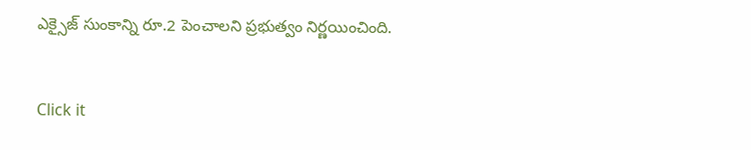ఎక్సైజ్ సుంకాన్ని రూ.2 పెంచాలని ప్రభుత్వం నిర్ణయించింది.


Click it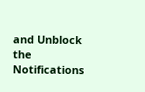and Unblock the Notifications